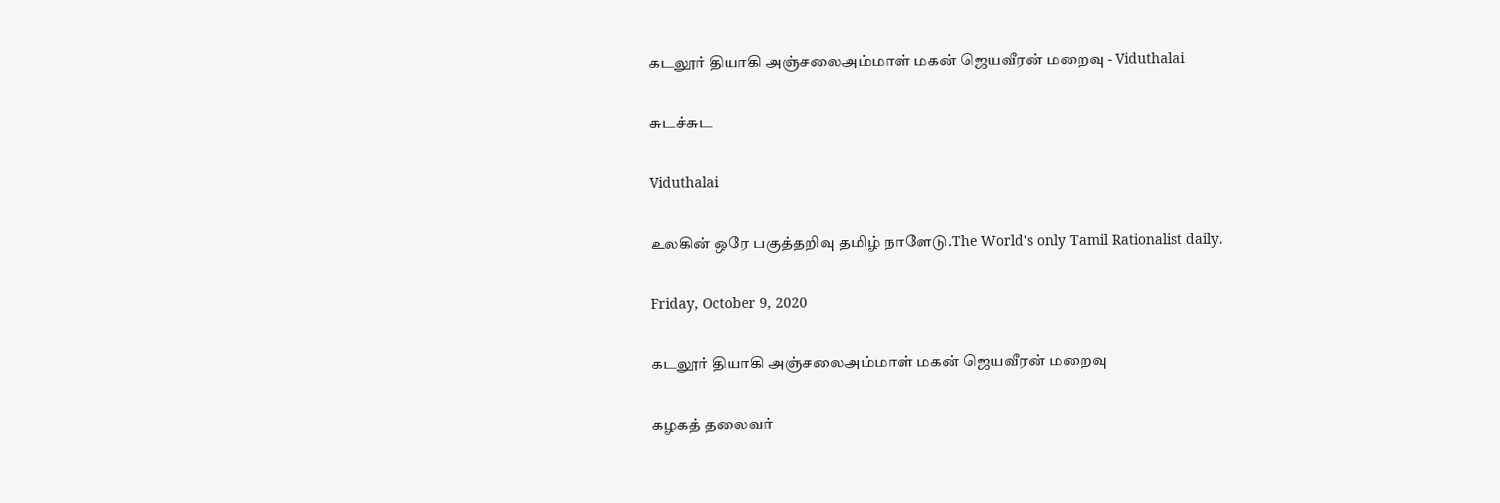கடலூர் தியாகி அஞ்சலைஅம்மாள் மகன் ஜெயவீரன் மறைவு - Viduthalai

சுடச்சுட

Viduthalai

உலகின் ஒரே பகுத்தறிவு தமிழ் நாளேடு.The World's only Tamil Rationalist daily.

Friday, October 9, 2020

கடலூர் தியாகி அஞ்சலைஅம்மாள் மகன் ஜெயவீரன் மறைவு

கழகத் தலைவர்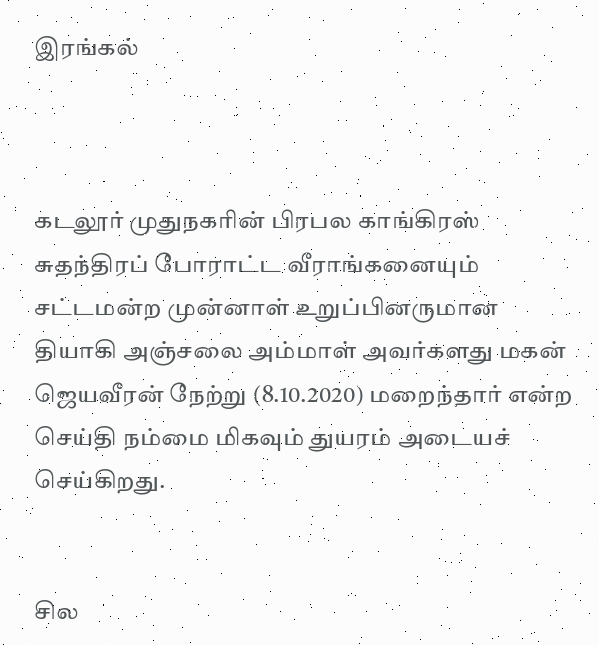இரங்கல்



கடலூர் முதுநகரின் பிரபல காங்கிரஸ் சுதந்திரப் போராட்ட வீராங்கனையும் சட்டமன்ற முன்னாள் உறுப்பினருமான தியாகி அஞ்சலை அம்மாள் அவர்களது மகன் ஜெயவீரன் நேற்று (8.10.2020) மறைந்தார் என்ற செய்தி நம்மை மிகவும் துயரம் அடையச் செய்கிறது.


சில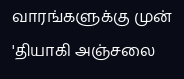வாரங்களுக்கு முன் 'தியாகி அஞ்சலை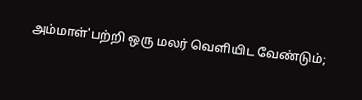அம்மாள்'பற்றி ஒரு மலர் வெளியிட வேண்டும்;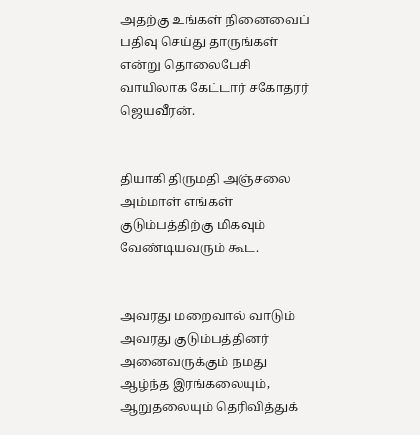அதற்கு உங்கள் நினைவைப் பதிவு செய்து தாருங்கள் என்று தொலைபேசி வாயிலாக கேட்டார் சகோதரர் ஜெயவீரன்.


தியாகி திருமதி அஞ்சலை அம்மாள் எங்கள் குடும்பத்திற்கு மிகவும் வேண்டியவரும் கூட.


அவரது மறைவால் வாடும் அவரது குடும்பத்தினர் அனைவருக்கும் நமது ஆழ்ந்த இரங்கலையும், ஆறுதலையும் தெரிவித்துக்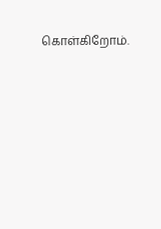கொள்கிறோம்.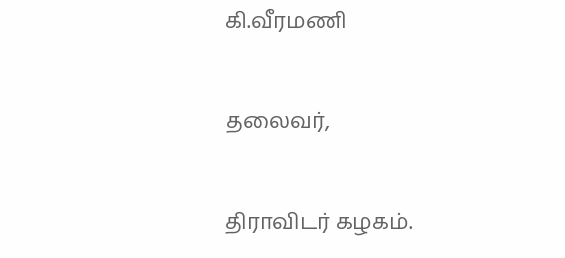கி.வீரமணி


தலைவர்,


திராவிடர் கழகம்.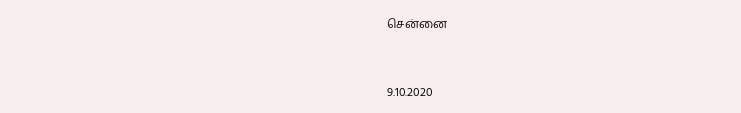சென்னை


9.10.2020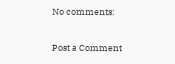No comments:

Post a Comment